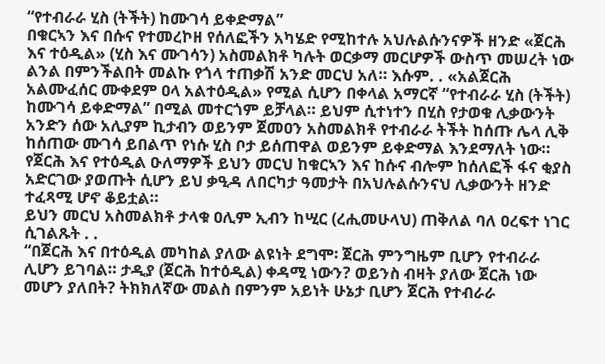“የተብራራ ሂስ (ትችት) ከሙገሳ ይቀድማል”
በቁርኣን እና በሱና የተመረኮዘ የሰለፎችን አካሄድ የሚከተሉ አህሉልሱንናዎች ዘንድ «ጀርሕ እና ተዕዲል» (ሂስ እና ሙገሳን) አስመልክቶ ካሉት ወርቃማ መርሆዎች ውስጥ መሠረት ነው ልንል በምንችልበት መልኩ የጎላ ተጠቃሽ አንድ መርህ አለ። እሱም. . «አልጀርሕ አልሙፈሰር ሙቀደም ዐላ አልተዕዲል» የሚል ሲሆን በቀላል አማርኛ “የተብራራ ሂስ (ትችት) ከሙገሳ ይቀድማል” በሚል መተርጎም ይቻላል። ይህም ሲተነተን በሂስ የታወቁ ሊቃውንት አንድን ሰው አሊያም ኪታብን ወይንም ጀመዐን አስመልክቶ የተብራራ ትችት ከሰጡ ሌላ ሊቅ ከሰጠው ሙገሳ ይበልጥ የነሱ ሂስ ቦታ ይሰጠዋል ወይንም ይቀድማል እንደማለት ነው።
የጀርሕ እና የተዕዲል ዑለማዎች ይህን መርህ ከቁርኣን እና ከሱና ብሎም ከሰለፎች ፋና ቂያስ አድርገው ያወጡት ሲሆን ይህ ቃዒዳ ለበርካታ ዓመታት በአህሉልሱንናህ ሊቃውንት ዘንድ ተፈጻሚ ሆኖ ቆይቷል።
ይህን መርህ አስመልክቶ ታላቁ ዐሊም ኢብን ከሢር (ረሒመሁላህ) ጠቅለል ባለ ዐረፍተ ነገር ሲገልጹት . .
“በጀርሕ እና በተዕዲል መካከል ያለው ልዩነት ደግሞ፡ ጀርሕ ምንግዜም ቢሆን የተብራራ ሊሆን ይገባል። ታዲያ (ጀርሕ ከተዕዲል) ቀዳሚ ነውን? ወይንስ ብዛት ያለው ጀርሕ ነው መሆን ያለበት? ትክክለኛው መልስ በምንም አይነት ሁኔታ ቢሆን ጀርሕ የተብራራ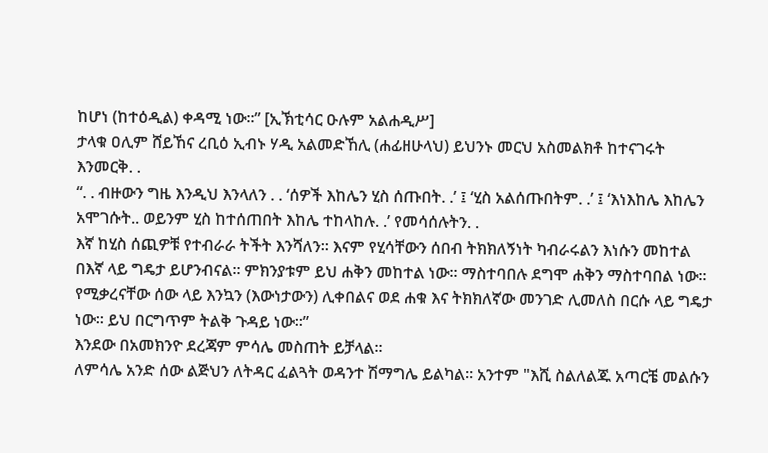ከሆነ (ከተዕዲል) ቀዳሚ ነው።” [ኢኽቲሳር ዑሉም አልሐዲሥ]
ታላቁ ዐሊም ሸይኸና ረቢዕ ኢብኑ ሃዲ አልመድኸሊ (ሐፊዘሁላህ) ይህንኑ መርህ አስመልክቶ ከተናገሩት እንመርቅ. .
“. . ብዙውን ግዜ እንዲህ እንላለን . . ‘ሰዎች እከሌን ሂስ ሰጡበት. .’ ፤ ‘ሂስ አልሰጡበትም. .’ ፤ ‘እነእከሌ እከሌን አሞገሱት.. ወይንም ሂስ ከተሰጠበት እከሌ ተከላከሉ. .’ የመሳሰሉትን. .
እኛ ከሂስ ሰጪዎቹ የተብራራ ትችት እንሻለን። እናም የሂሳቸውን ሰበብ ትክክለኝነት ካብራሩልን እነሱን መከተል በእኛ ላይ ግዴታ ይሆንብናል። ምክንያቱም ይህ ሐቅን መከተል ነው። ማስተባበሉ ደግሞ ሐቅን ማስተባበል ነው። የሚቃረናቸው ሰው ላይ እንኳን (እውነታውን) ሊቀበልና ወደ ሐቁ እና ትክክለኛው መንገድ ሊመለስ በርሱ ላይ ግዴታ ነው። ይህ በርግጥም ትልቅ ጉዳይ ነው።”
እንደው በአመክንዮ ደረጃም ምሳሌ መስጠት ይቻላል።
ለምሳሌ አንድ ሰው ልጅህን ለትዳር ፈልጓት ወዳንተ ሽማግሌ ይልካል። አንተም "እሺ ስልለልጁ አጣርቼ መልሱን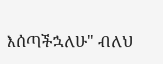እሰጣችኋለሁ" ብለህ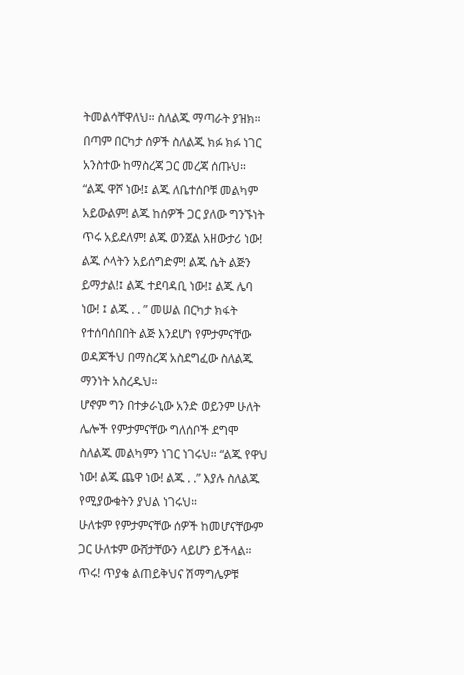ትመልሳቸዋለህ። ስለልጁ ማጣራት ያዝክ። በጣም በርካታ ሰዎች ስለልጁ ክፉ ክፉ ነገር አንስተው ከማስረጃ ጋር መረጃ ሰጡህ።
“ልጁ ዋሾ ነው!፤ ልጁ ለቤተሰቦቹ መልካም አይውልም! ልጁ ከሰዎች ጋር ያለው ግንኙነት ጥሩ አይደለም! ልጁ ወንጀል አዘውታሪ ነው! ልጁ ሶላትን አይሰግድም! ልጁ ሴት ልጅን ይማታል!፤ ልጁ ተደባዳቢ ነው!፤ ልጁ ሌባ ነው! ፤ ልጁ . . ” መሠል በርካታ ክፋት የተሰባሰበበት ልጅ እንደሆነ የምታምናቸው ወዳጆችህ በማስረጃ አስደግፈው ስለልጁ ማንነት አስረዱህ።
ሆኖም ግን በተቃራኒው አንድ ወይንም ሁለት ሌሎች የምታምናቸው ግለሰቦች ደግሞ ስለልጁ መልካምን ነገር ነገሩህ። “ልጁ የዋህ ነው! ልጁ ጨዋ ነው! ልጁ . .” እያሉ ስለልጁ የሚያውቁትን ያህል ነገሩህ።
ሁለቱም የምታምናቸው ሰዎች ከመሆናቸውም ጋር ሁለቱም ውሸታቸውን ላይሆን ይችላል።
ጥሩ! ጥያቄ ልጠይቅህና ሽማግሌዎቹ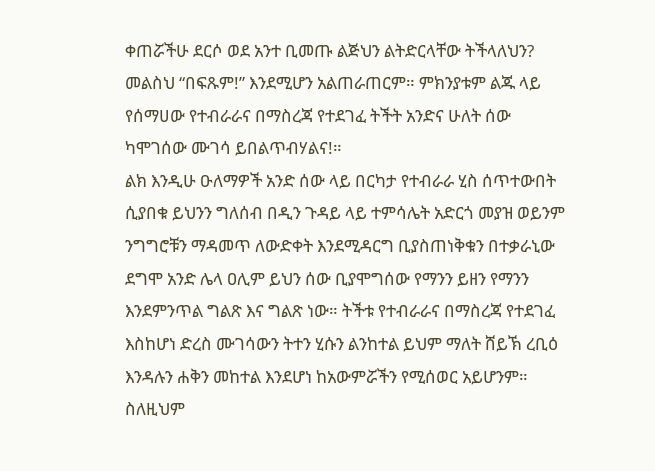ቀጠሯችሁ ደርሶ ወደ አንተ ቢመጡ ልጅህን ልትድርላቸው ትችላለህን? መልስህ “በፍጹም!” እንደሚሆን አልጠራጠርም። ምክንያቱም ልጁ ላይ የሰማሀው የተብራራና በማስረጃ የተደገፈ ትችት አንድና ሁለት ሰው ካሞገሰው ሙገሳ ይበልጥብሃልና!።
ልክ እንዲሁ ዑለማዎች አንድ ሰው ላይ በርካታ የተብራራ ሂስ ሰጥተውበት ሲያበቁ ይህንን ግለሰብ በዲን ጉዳይ ላይ ተምሳሌት አድርጎ መያዝ ወይንም ንግግሮቹን ማዳመጥ ለውድቀት እንደሚዳርግ ቢያስጠነቅቁን በተቃራኒው ደግሞ አንድ ሌላ ዐሊም ይህን ሰው ቢያሞግሰው የማንን ይዘን የማንን እንደምንጥል ግልጽ እና ግልጽ ነው። ትችቱ የተብራራና በማስረጃ የተደገፈ እስከሆነ ድረስ ሙገሳውን ትተን ሂሱን ልንከተል ይህም ማለት ሸይኽ ረቢዕ እንዳሉን ሐቅን መከተል እንደሆነ ከአውምሯችን የሚሰወር አይሆንም።
ስለዚህም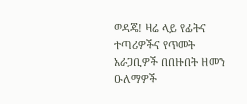ወዳጄ! ዛሬ ላይ የፊትና ተጣሪዎችና የጥመት አራጋቢዎች በበዙበት ዘመን ዑለማዎች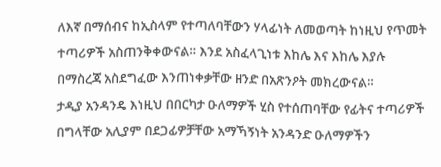ለእኛ በማሰብና ከኢስላም የተጣለባቸውን ሃላፊነት ለመወጣት ከነዚህ የጥመት ተጣሪዎች አስጠንቅቀውናል። እንደ አስፈላጊነቱ እከሌ እና እከሌ እያሉ በማስረጃ አስደግፈው እንጠነቀቃቸው ዘንድ በአጽንዖት መክረውናል።
ታዲያ አንዳንዴ እነዚህ በበርካታ ዑለማዎች ሂስ የተሰጠባቸው የፊትና ተጣሪዎች በግላቸው አሊያም በደጋፊዎቻቸው አማኻኝነት አንዳንድ ዑለማዎችን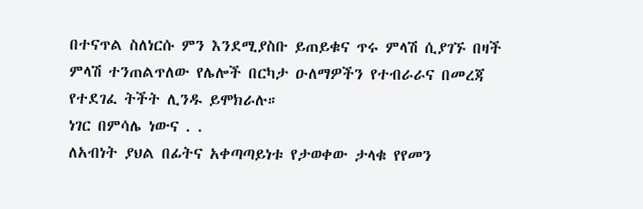በተናጥል ስለነርሱ ምን እንደሚያስቡ ይጠይቁና ጥሩ ምላሽ ሲያገኙ በዛች ምላሽ ተንጠልጥለው የሌሎች በርካታ ዑለማዎችን የተብራራና በመረጃ የተደገፈ ትችት ሊንዱ ይሞክራሉ።
ነገር በምሳሌ ነውና . .
ለአብነት ያህል በፊትና አቀጣጣይነቱ የታወቀው ታላቁ የየመን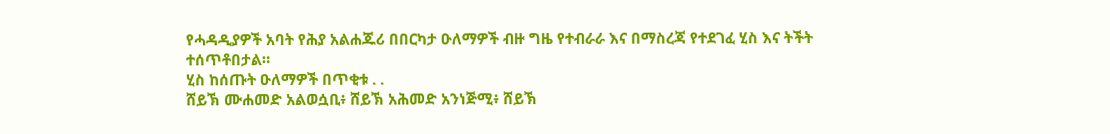የሓዳዲያዎች አባት የሕያ አልሐጁሪ በበርካታ ዑለማዎች ብዙ ግዜ የተብራራ እና በማስረጃ የተደገፈ ሂስ እና ትችት ተሰጥቶበታል።
ሂስ ከሰጡት ዑለማዎች በጥቂቱ . .
ሸይኽ ሙሐመድ አልወሷቢ፥ ሸይኽ አሕመድ አንነጅሚ፥ ሸይኽ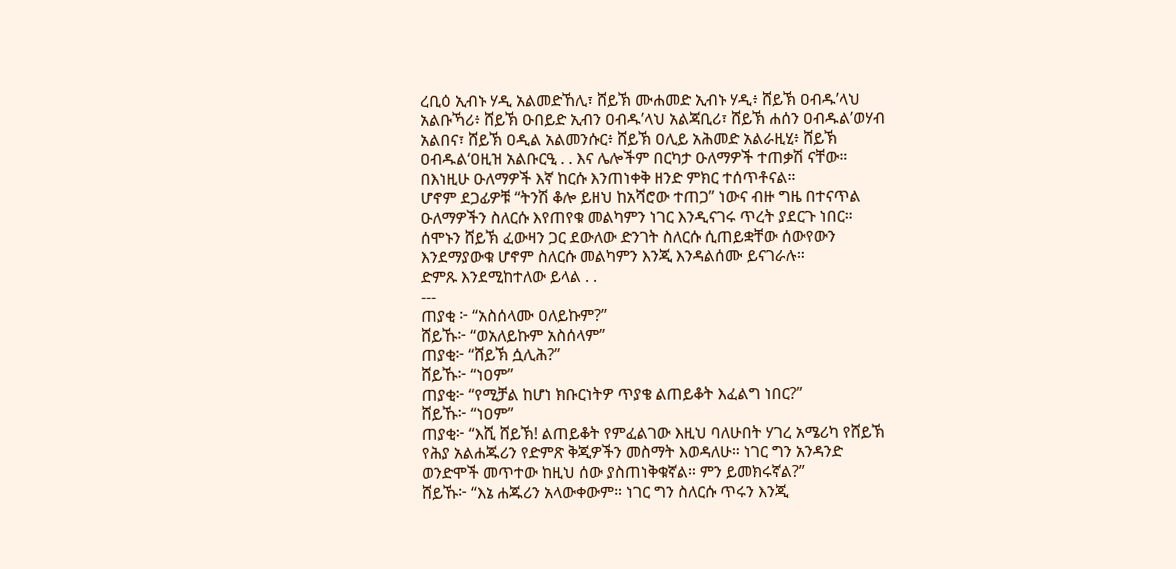ረቢዕ ኢብኑ ሃዲ አልመድኸሊ፣ ሸይኽ ሙሐመድ ኢብኑ ሃዲ፥ ሸይኽ ዐብዱ’ላህ አልቡኻሪ፥ ሸይኽ ዑበይድ ኢብን ዐብዱ’ላህ አልጃቢሪ፣ ሸይኽ ሐሰን ዐብዱል’ወሃብ አልበና፣ ሸይኽ ዐዲል አልመንሱር፥ ሸይኽ ዐሊይ አሕመድ አልራዚሂ፥ ሸይኽ ዐብዱል‘ዐዚዝ አልቡርዒ . . እና ሌሎችም በርካታ ዑለማዎች ተጠቃሽ ናቸው።
በእነዚሁ ዑለማዎች እኛ ከርሱ እንጠነቀቅ ዘንድ ምክር ተሰጥቶናል።
ሆኖም ደጋፊዎቹ “ትንሽ ቆሎ ይዘህ ከአሻሮው ተጠጋ” ነውና ብዙ ግዜ በተናጥል ዑለማዎችን ስለርሱ እየጠየቁ መልካምን ነገር እንዲናገሩ ጥረት ያደርጉ ነበር። ሰሞኑን ሸይኽ ፈውዛን ጋር ደውለው ድንገት ስለርሱ ሲጠይቋቸው ሰውየውን እንደማያውቁ ሆኖም ስለርሱ መልካምን እንጂ እንዳልሰሙ ይናገራሉ።
ድምጹ እንደሚከተለው ይላል . .
---
ጠያቂ ፦ “አስሰላሙ ዐለይኩም?”
ሸይኹ፦ “ወአለይኩም አስሰላም”
ጠያቂ፦ “ሸይኽ ሷሊሕ?”
ሸይኹ፦ “ነዐም”
ጠያቂ፦ “የሚቻል ከሆነ ክቡርነትዎ ጥያቄ ልጠይቆት እፈልግ ነበር?”
ሸይኹ፦ “ነዐም”
ጠያቂ፦ “እሺ ሸይኽ! ልጠይቆት የምፈልገው እዚህ ባለሁበት ሃገረ አሜሪካ የሸይኽ የሕያ አልሐጁሪን የድምጽ ቅጂዎችን መስማት እወዳለሁ። ነገር ግን አንዳንድ ወንድሞች መጥተው ከዚህ ሰው ያስጠነቅቁኛል። ምን ይመክሩኛል?”
ሸይኹ፦ “እኔ ሐጁሪን አላውቀውም። ነገር ግን ስለርሱ ጥሩን እንጂ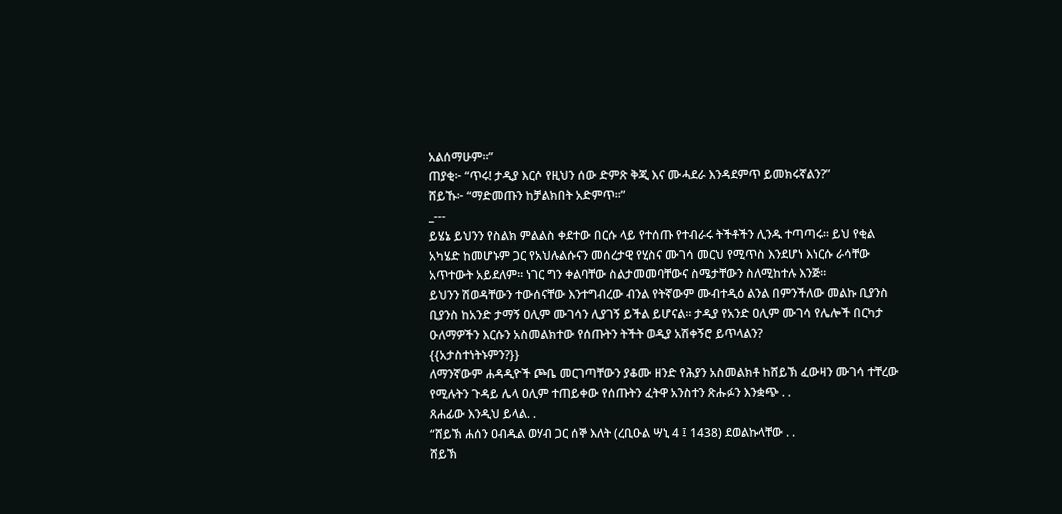አልሰማሁም።”
ጠያቂ፦ “ጥሩ! ታዲያ እርሶ የዚህን ሰው ድምጽ ቅጂ እና ሙሓደራ እንዳደምጥ ይመክሩኛልን?”
ሸይኹ፦ “ማድመጡን ከቻልክበት አድምጥ።”
_---
ይሄኔ ይህንን የስልክ ምልልስ ቀደተው በርሱ ላይ የተሰጡ የተብራሩ ትችቶችን ሊንዱ ተጣጣሩ። ይህ የቂል አካሄድ ከመሆኑም ጋር የአህሉልሱናን መሰረታዊ የሂስና ሙገሳ መርህ የሚጥስ እንደሆነ እነርሱ ራሳቸው አጥተውት አይደለም። ነገር ግን ቀልባቸው ስልታመመባቸውና ስሜታቸውን ስለሚከተሉ እንጅ።
ይህንን ሽወዳቸውን ተውሰናቸው እንተግብረው ብንል የትኛውም ሙብተዲዕ ልንል በምንችለው መልኩ ቢያንስ ቢያንስ ከአንድ ታማኝ ዐሊም ሙገሳን ሊያገኝ ይችል ይሆናል። ታዲያ የአንድ ዐሊም ሙገሳ የሌሎች በርካታ ዑለማዎችን እርሱን አስመልክተው የሰጡትን ትችት ወዲያ አሽቀኝሮ ይጥላልን?
{{አታስተነትኑምን?}}
ለማንኛውም ሐዳዲዮች ጮቤ መርገጣቸውን ያቆሙ ዘንድ የሕያን አስመልክቶ ከሸይኽ ፈውዛን ሙገሳ ተቸረው የሚሉትን ጉዳይ ሌላ ዐሊም ተጠይቀው የሰጡትን ፈትዋ አንስተን ጽሑፉን እንቋጭ . .
ጸሐፊው እንዲህ ይላል. .
“ሸይኽ ሐሰን ዐብዱል ወሃብ ጋር ሰኞ እለት (ረቢዑል ሣኒ 4 ፤ 1438) ደወልኩላቸው . .
ሸይኽ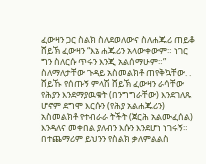ፈውዛን ጋር ስልክ ስለደወለውና ስለሐጁሪ ጠይቆ ሸይኽ ፈውዛን “እኔ ሐጁሪን አላውቀውም። ነገር ግን ስለርሱ ጥሩን እንጂ አልሰማሁም።” ስለማለታቸው ጉዳይ አስመልክቶ ጠየቅኳቸው. .
ሸይኹ የሰጡኝ ምላሽ ሸይኽ ፈውዛን ራሳቸው የሕያን እንደማያዉቁት (በንግግራቸው) እንደገለጹ ሆኖም ደግሞ እርሱን (የሕያ አልሐጁሪን) አስመልክቶ የተብራራ ትችት (ጀርሕ አልሙፈሰል) እንዳለና መቀበል ያለብን እሱን እንደሆነ ነገሩኝ።
በተጨማሪም ይህንን የስልክ ቃለምልልስ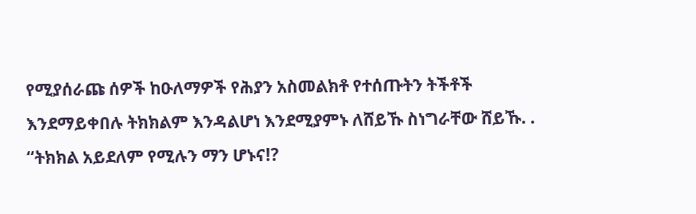የሚያሰራጩ ሰዎች ከዑለማዎች የሕያን አስመልክቶ የተሰጡትን ትችቶች እንደማይቀበሉ ትክክልም እንዳልሆነ እንደሚያምኑ ለሸይኹ ስነግራቸው ሸይኹ. . “ትክክል አይደለም የሚሉን ማን ሆኑና!?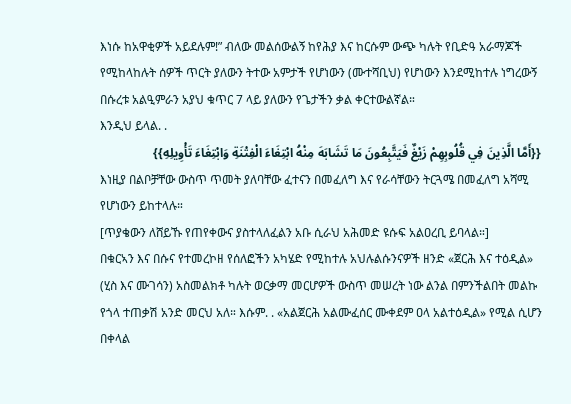እነሱ ከአዋቂዎች አይደሉም!” ብለው መልሰውልኝ ከየሕያ እና ከርሱም ውጭ ካሉት የቢድዓ አራማጆች የሚከላከሉት ሰዎች ጥርት ያለውን ትተው አምታች የሆነውን (ሙተሻቢህ) የሆነውን እንደሚከተሉ ነግረውኝ በሱረቱ አልዒምራን አያህ ቁጥር 7 ላይ ያለውን የጌታችን ቃል ቀርተውልኛል።
እንዲህ ይላል. .
{{أَمَّا الَّذِينَ فِي قُلُوبِهِمْ زَيْغٌ فَيَتَّبِعُونَ مَا تَشَابَهَ مِنْهُ ابْتِغَاءَ الْفِتْنَةِ وَابْتِغَاءَ تَأْوِيلِهِ}}
እነዚያ በልቦቻቸው ውስጥ ጥመት ያለባቸው ፈተናን በመፈለግ እና የራሳቸውን ትርጓሜ በመፈለግ አሻሚ የሆነውን ይከተላሉ።
[ጥያቄውን ለሸይኹ የጠየቀውና ያስተላለፈልን አቡ ሲራህ አሕመድ ዩሱፍ አልዐረቢ ይባላል።]
በቁርኣን እና በሱና የተመረኮዘ የሰለፎችን አካሄድ የሚከተሉ አህሉልሱንናዎች ዘንድ «ጀርሕ እና ተዕዲል» (ሂስ እና ሙገሳን) አስመልክቶ ካሉት ወርቃማ መርሆዎች ውስጥ መሠረት ነው ልንል በምንችልበት መልኩ የጎላ ተጠቃሽ አንድ መርህ አለ። እሱም. . «አልጀርሕ አልሙፈሰር ሙቀደም ዐላ አልተዕዲል» የሚል ሲሆን በቀላል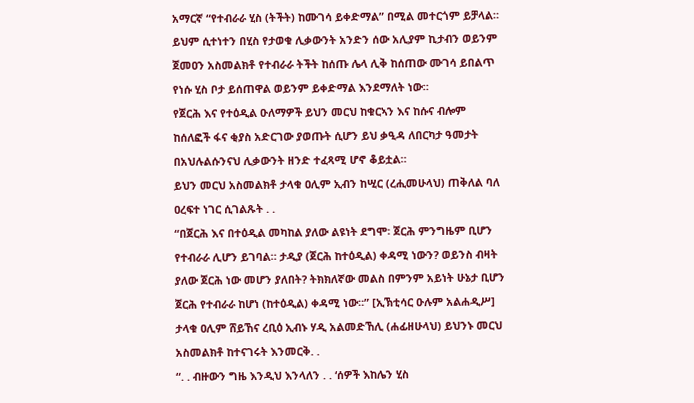አማርኛ “የተብራራ ሂስ (ትችት) ከሙገሳ ይቀድማል” በሚል መተርጎም ይቻላል። ይህም ሲተነተን በሂስ የታወቁ ሊቃውንት አንድን ሰው አሊያም ኪታብን ወይንም ጀመዐን አስመልክቶ የተብራራ ትችት ከሰጡ ሌላ ሊቅ ከሰጠው ሙገሳ ይበልጥ የነሱ ሂስ ቦታ ይሰጠዋል ወይንም ይቀድማል እንደማለት ነው።
የጀርሕ እና የተዕዲል ዑለማዎች ይህን መርህ ከቁርኣን እና ከሱና ብሎም ከሰለፎች ፋና ቂያስ አድርገው ያወጡት ሲሆን ይህ ቃዒዳ ለበርካታ ዓመታት በአህሉልሱንናህ ሊቃውንት ዘንድ ተፈጻሚ ሆኖ ቆይቷል።
ይህን መርህ አስመልክቶ ታላቁ ዐሊም ኢብን ከሢር (ረሒመሁላህ) ጠቅለል ባለ ዐረፍተ ነገር ሲገልጹት . .
“በጀርሕ እና በተዕዲል መካከል ያለው ልዩነት ደግሞ፡ ጀርሕ ምንግዜም ቢሆን የተብራራ ሊሆን ይገባል። ታዲያ (ጀርሕ ከተዕዲል) ቀዳሚ ነውን? ወይንስ ብዛት ያለው ጀርሕ ነው መሆን ያለበት? ትክክለኛው መልስ በምንም አይነት ሁኔታ ቢሆን ጀርሕ የተብራራ ከሆነ (ከተዕዲል) ቀዳሚ ነው።” [ኢኽቲሳር ዑሉም አልሐዲሥ]
ታላቁ ዐሊም ሸይኸና ረቢዕ ኢብኑ ሃዲ አልመድኸሊ (ሐፊዘሁላህ) ይህንኑ መርህ አስመልክቶ ከተናገሩት እንመርቅ. .
“. . ብዙውን ግዜ እንዲህ እንላለን . . ‘ሰዎች እከሌን ሂስ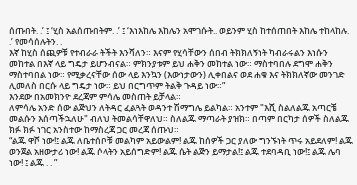ሰጡበት. .’ ፤ ‘ሂስ አልሰጡበትም. .’ ፤ ‘እነእከሌ እከሌን አሞገሱት.. ወይንም ሂስ ከተሰጠበት እከሌ ተከላከሉ. .’ የመሳሰሉትን. .
እኛ ከሂስ ሰጪዎቹ የተብራራ ትችት እንሻለን። እናም የሂሳቸውን ሰበብ ትክክለኝነት ካብራሩልን እነሱን መከተል በእኛ ላይ ግዴታ ይሆንብናል። ምክንያቱም ይህ ሐቅን መከተል ነው። ማስተባበሉ ደግሞ ሐቅን ማስተባበል ነው። የሚቃረናቸው ሰው ላይ እንኳን (እውነታውን) ሊቀበልና ወደ ሐቁ እና ትክክለኛው መንገድ ሊመለስ በርሱ ላይ ግዴታ ነው። ይህ በርግጥም ትልቅ ጉዳይ ነው።”
እንደው በአመክንዮ ደረጃም ምሳሌ መስጠት ይቻላል።
ለምሳሌ አንድ ሰው ልጅህን ለትዳር ፈልጓት ወዳንተ ሽማግሌ ይልካል። አንተም "እሺ ስልለልጁ አጣርቼ መልሱን እሰጣችኋለሁ" ብለህ ትመልሳቸዋለህ። ስለልጁ ማጣራት ያዝክ። በጣም በርካታ ሰዎች ስለልጁ ክፉ ክፉ ነገር አንስተው ከማስረጃ ጋር መረጃ ሰጡህ።
“ልጁ ዋሾ ነው!፤ ልጁ ለቤተሰቦቹ መልካም አይውልም! ልጁ ከሰዎች ጋር ያለው ግንኙነት ጥሩ አይደለም! ልጁ ወንጀል አዘውታሪ ነው! ልጁ ሶላትን አይሰግድም! ልጁ ሴት ልጅን ይማታል!፤ ልጁ ተደባዳቢ ነው!፤ ልጁ ሌባ ነው! ፤ ልጁ . . ”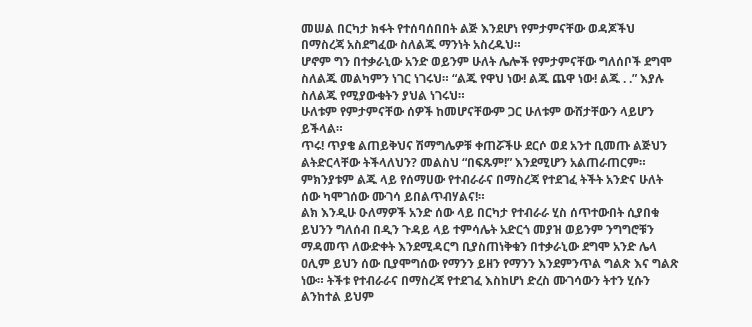መሠል በርካታ ክፋት የተሰባሰበበት ልጅ እንደሆነ የምታምናቸው ወዳጆችህ በማስረጃ አስደግፈው ስለልጁ ማንነት አስረዱህ።
ሆኖም ግን በተቃራኒው አንድ ወይንም ሁለት ሌሎች የምታምናቸው ግለሰቦች ደግሞ ስለልጁ መልካምን ነገር ነገሩህ። “ልጁ የዋህ ነው! ልጁ ጨዋ ነው! ልጁ . .” እያሉ ስለልጁ የሚያውቁትን ያህል ነገሩህ።
ሁለቱም የምታምናቸው ሰዎች ከመሆናቸውም ጋር ሁለቱም ውሸታቸውን ላይሆን ይችላል።
ጥሩ! ጥያቄ ልጠይቅህና ሽማግሌዎቹ ቀጠሯችሁ ደርሶ ወደ አንተ ቢመጡ ልጅህን ልትድርላቸው ትችላለህን? መልስህ “በፍጹም!” እንደሚሆን አልጠራጠርም። ምክንያቱም ልጁ ላይ የሰማሀው የተብራራና በማስረጃ የተደገፈ ትችት አንድና ሁለት ሰው ካሞገሰው ሙገሳ ይበልጥብሃልና!።
ልክ እንዲሁ ዑለማዎች አንድ ሰው ላይ በርካታ የተብራራ ሂስ ሰጥተውበት ሲያበቁ ይህንን ግለሰብ በዲን ጉዳይ ላይ ተምሳሌት አድርጎ መያዝ ወይንም ንግግሮቹን ማዳመጥ ለውድቀት እንደሚዳርግ ቢያስጠነቅቁን በተቃራኒው ደግሞ አንድ ሌላ ዐሊም ይህን ሰው ቢያሞግሰው የማንን ይዘን የማንን እንደምንጥል ግልጽ እና ግልጽ ነው። ትችቱ የተብራራና በማስረጃ የተደገፈ እስከሆነ ድረስ ሙገሳውን ትተን ሂሱን ልንከተል ይህም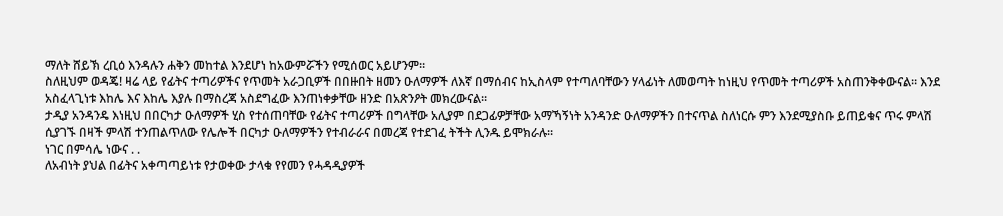ማለት ሸይኽ ረቢዕ እንዳሉን ሐቅን መከተል እንደሆነ ከአውምሯችን የሚሰወር አይሆንም።
ስለዚህም ወዳጄ! ዛሬ ላይ የፊትና ተጣሪዎችና የጥመት አራጋቢዎች በበዙበት ዘመን ዑለማዎች ለእኛ በማሰብና ከኢስላም የተጣለባቸውን ሃላፊነት ለመወጣት ከነዚህ የጥመት ተጣሪዎች አስጠንቅቀውናል። እንደ አስፈላጊነቱ እከሌ እና እከሌ እያሉ በማስረጃ አስደግፈው እንጠነቀቃቸው ዘንድ በአጽንዖት መክረውናል።
ታዲያ አንዳንዴ እነዚህ በበርካታ ዑለማዎች ሂስ የተሰጠባቸው የፊትና ተጣሪዎች በግላቸው አሊያም በደጋፊዎቻቸው አማኻኝነት አንዳንድ ዑለማዎችን በተናጥል ስለነርሱ ምን እንደሚያስቡ ይጠይቁና ጥሩ ምላሽ ሲያገኙ በዛች ምላሽ ተንጠልጥለው የሌሎች በርካታ ዑለማዎችን የተብራራና በመረጃ የተደገፈ ትችት ሊንዱ ይሞክራሉ።
ነገር በምሳሌ ነውና . .
ለአብነት ያህል በፊትና አቀጣጣይነቱ የታወቀው ታላቁ የየመን የሓዳዲያዎች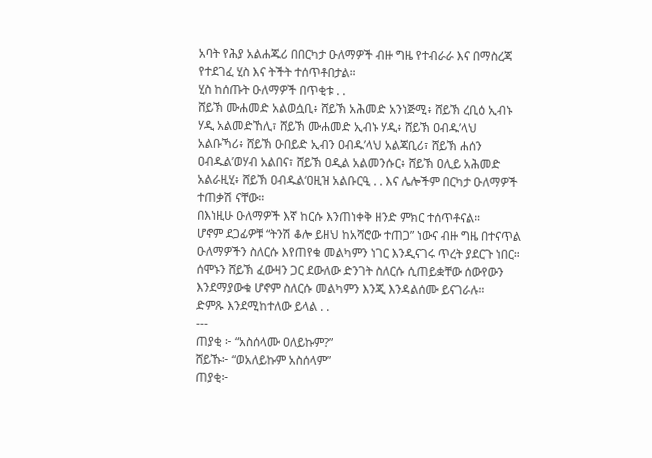አባት የሕያ አልሐጁሪ በበርካታ ዑለማዎች ብዙ ግዜ የተብራራ እና በማስረጃ የተደገፈ ሂስ እና ትችት ተሰጥቶበታል።
ሂስ ከሰጡት ዑለማዎች በጥቂቱ . .
ሸይኽ ሙሐመድ አልወሷቢ፥ ሸይኽ አሕመድ አንነጅሚ፥ ሸይኽ ረቢዕ ኢብኑ ሃዲ አልመድኸሊ፣ ሸይኽ ሙሐመድ ኢብኑ ሃዲ፥ ሸይኽ ዐብዱ’ላህ አልቡኻሪ፥ ሸይኽ ዑበይድ ኢብን ዐብዱ’ላህ አልጃቢሪ፣ ሸይኽ ሐሰን ዐብዱል’ወሃብ አልበና፣ ሸይኽ ዐዲል አልመንሱር፥ ሸይኽ ዐሊይ አሕመድ አልራዚሂ፥ ሸይኽ ዐብዱል‘ዐዚዝ አልቡርዒ . . እና ሌሎችም በርካታ ዑለማዎች ተጠቃሽ ናቸው።
በእነዚሁ ዑለማዎች እኛ ከርሱ እንጠነቀቅ ዘንድ ምክር ተሰጥቶናል።
ሆኖም ደጋፊዎቹ “ትንሽ ቆሎ ይዘህ ከአሻሮው ተጠጋ” ነውና ብዙ ግዜ በተናጥል ዑለማዎችን ስለርሱ እየጠየቁ መልካምን ነገር እንዲናገሩ ጥረት ያደርጉ ነበር። ሰሞኑን ሸይኽ ፈውዛን ጋር ደውለው ድንገት ስለርሱ ሲጠይቋቸው ሰውየውን እንደማያውቁ ሆኖም ስለርሱ መልካምን እንጂ እንዳልሰሙ ይናገራሉ።
ድምጹ እንደሚከተለው ይላል . .
---
ጠያቂ ፦ “አስሰላሙ ዐለይኩም?”
ሸይኹ፦ “ወአለይኩም አስሰላም”
ጠያቂ፦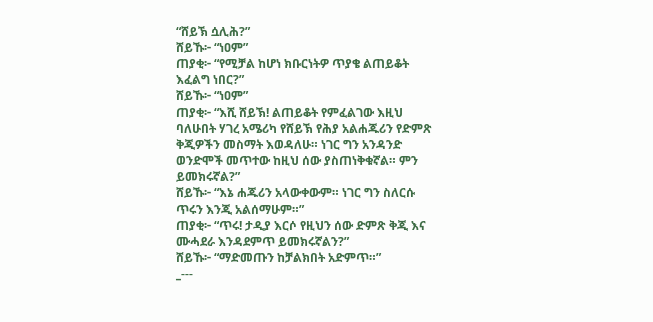“ሸይኽ ሷሊሕ?”
ሸይኹ፦ “ነዐም”
ጠያቂ፦ “የሚቻል ከሆነ ክቡርነትዎ ጥያቄ ልጠይቆት እፈልግ ነበር?”
ሸይኹ፦ “ነዐም”
ጠያቂ፦ “እሺ ሸይኽ! ልጠይቆት የምፈልገው እዚህ ባለሁበት ሃገረ አሜሪካ የሸይኽ የሕያ አልሐጁሪን የድምጽ ቅጂዎችን መስማት እወዳለሁ። ነገር ግን አንዳንድ ወንድሞች መጥተው ከዚህ ሰው ያስጠነቅቁኛል። ምን ይመክሩኛል?”
ሸይኹ፦ “እኔ ሐጁሪን አላውቀውም። ነገር ግን ስለርሱ ጥሩን እንጂ አልሰማሁም።”
ጠያቂ፦ “ጥሩ! ታዲያ እርሶ የዚህን ሰው ድምጽ ቅጂ እና ሙሓደራ እንዳደምጥ ይመክሩኛልን?”
ሸይኹ፦ “ማድመጡን ከቻልክበት አድምጥ።”
_---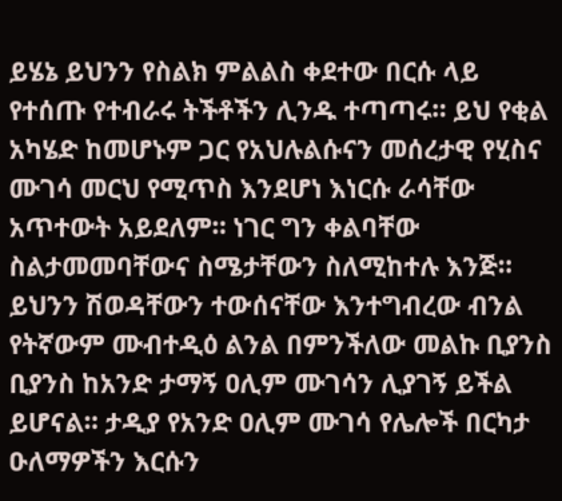ይሄኔ ይህንን የስልክ ምልልስ ቀደተው በርሱ ላይ የተሰጡ የተብራሩ ትችቶችን ሊንዱ ተጣጣሩ። ይህ የቂል አካሄድ ከመሆኑም ጋር የአህሉልሱናን መሰረታዊ የሂስና ሙገሳ መርህ የሚጥስ እንደሆነ እነርሱ ራሳቸው አጥተውት አይደለም። ነገር ግን ቀልባቸው ስልታመመባቸውና ስሜታቸውን ስለሚከተሉ እንጅ።
ይህንን ሽወዳቸውን ተውሰናቸው እንተግብረው ብንል የትኛውም ሙብተዲዕ ልንል በምንችለው መልኩ ቢያንስ ቢያንስ ከአንድ ታማኝ ዐሊም ሙገሳን ሊያገኝ ይችል ይሆናል። ታዲያ የአንድ ዐሊም ሙገሳ የሌሎች በርካታ ዑለማዎችን እርሱን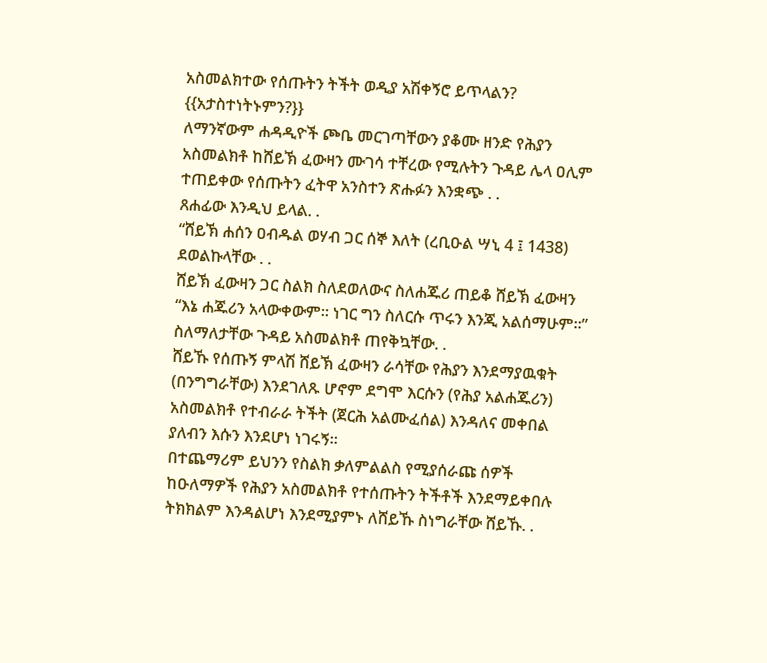አስመልክተው የሰጡትን ትችት ወዲያ አሽቀኝሮ ይጥላልን?
{{አታስተነትኑምን?}}
ለማንኛውም ሐዳዲዮች ጮቤ መርገጣቸውን ያቆሙ ዘንድ የሕያን አስመልክቶ ከሸይኽ ፈውዛን ሙገሳ ተቸረው የሚሉትን ጉዳይ ሌላ ዐሊም ተጠይቀው የሰጡትን ፈትዋ አንስተን ጽሑፉን እንቋጭ . .
ጸሐፊው እንዲህ ይላል. .
“ሸይኽ ሐሰን ዐብዱል ወሃብ ጋር ሰኞ እለት (ረቢዑል ሣኒ 4 ፤ 1438) ደወልኩላቸው . .
ሸይኽ ፈውዛን ጋር ስልክ ስለደወለውና ስለሐጁሪ ጠይቆ ሸይኽ ፈውዛን “እኔ ሐጁሪን አላውቀውም። ነገር ግን ስለርሱ ጥሩን እንጂ አልሰማሁም።” ስለማለታቸው ጉዳይ አስመልክቶ ጠየቅኳቸው. .
ሸይኹ የሰጡኝ ምላሽ ሸይኽ ፈውዛን ራሳቸው የሕያን እንደማያዉቁት (በንግግራቸው) እንደገለጹ ሆኖም ደግሞ እርሱን (የሕያ አልሐጁሪን) አስመልክቶ የተብራራ ትችት (ጀርሕ አልሙፈሰል) እንዳለና መቀበል ያለብን እሱን እንደሆነ ነገሩኝ።
በተጨማሪም ይህንን የስልክ ቃለምልልስ የሚያሰራጩ ሰዎች ከዑለማዎች የሕያን አስመልክቶ የተሰጡትን ትችቶች እንደማይቀበሉ ትክክልም እንዳልሆነ እንደሚያምኑ ለሸይኹ ስነግራቸው ሸይኹ. .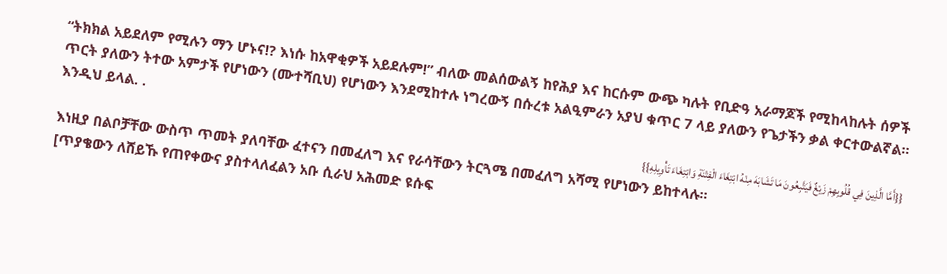“ትክክል አይደለም የሚሉን ማን ሆኑና!? እነሱ ከአዋቂዎች አይደሉም!” ብለው መልሰውልኝ ከየሕያ እና ከርሱም ውጭ ካሉት የቢድዓ አራማጆች የሚከላከሉት ሰዎች ጥርት ያለውን ትተው አምታች የሆነውን (ሙተሻቢህ) የሆነውን እንደሚከተሉ ነግረውኝ በሱረቱ አልዒምራን አያህ ቁጥር 7 ላይ ያለውን የጌታችን ቃል ቀርተውልኛል።
እንዲህ ይላል. .
{{أَمَّا الَّذِينَ فِي قُلُوبِهِمْ زَيْغٌ فَيَتَّبِعُونَ مَا تَشَابَهَ مِنْهُ ابْتِغَاءَ الْفِتْنَةِ وَابْتِغَاءَ تَأْوِيلِهِ}}
እነዚያ በልቦቻቸው ውስጥ ጥመት ያለባቸው ፈተናን በመፈለግ እና የራሳቸውን ትርጓሜ በመፈለግ አሻሚ የሆነውን ይከተላሉ።
[ጥያቄውን ለሸይኹ የጠየቀውና ያስተላለፈልን አቡ ሲራህ አሕመድ ዩሱፍ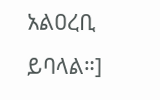አልዐረቢ ይባላል።]